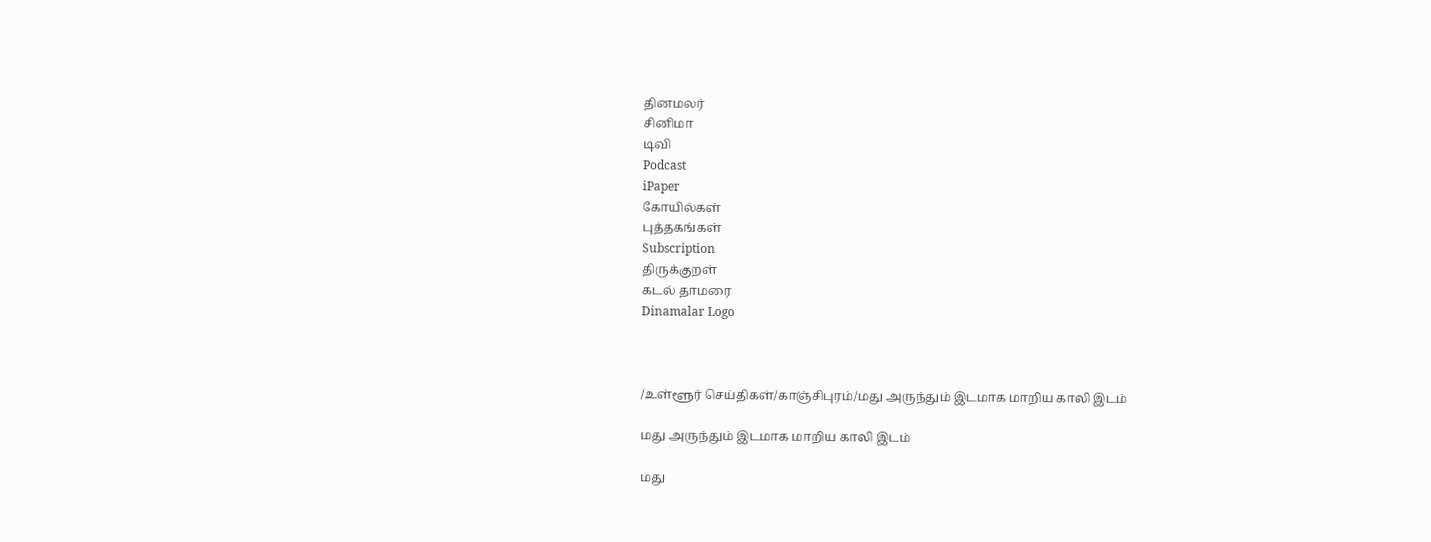தினமலர்
சினிமா
டிவி
Podcast
iPaper
கோயில்கள்
புத்தகங்கள்
Subscription
திருக்குறள்
கடல் தாமரை
Dinamalar Logo



/உள்ளூர் செய்திகள்/காஞ்சிபுரம்/மது அருந்தும் இடமாக மாறிய காலி இடம்

மது அருந்தும் இடமாக மாறிய காலி இடம்

மது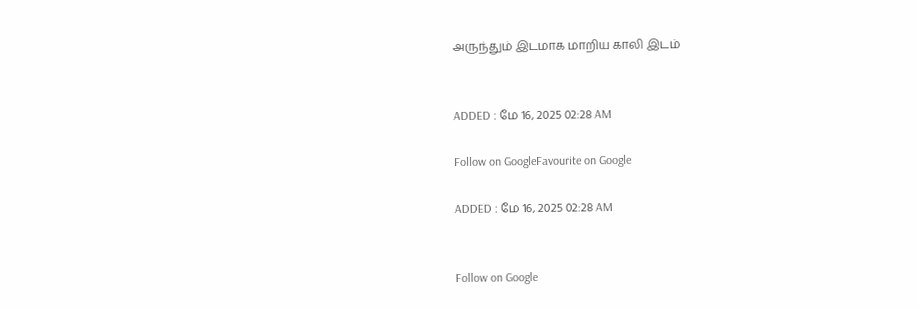அருந்தும் இடமாக மாறிய காலி இடம்


ADDED : மே 16, 2025 02:28 AM

Follow on GoogleFavourite on Google

ADDED : மே 16, 2025 02:28 AM


Follow on Google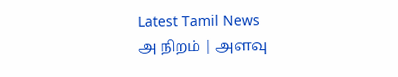Latest Tamil News
அ நிறம் | அளவு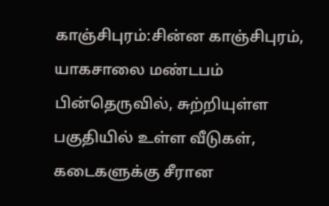காஞ்சிபுரம்:சின்ன காஞ்சிபுரம், யாகசாலை மண்டபம் பின்தெருவில், சுற்றியுள்ள பகுதியில் உள்ள வீடுகள், கடைகளுக்கு சீரான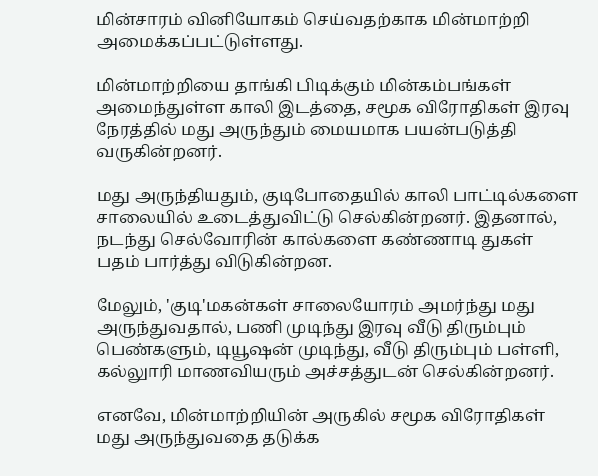மின்சாரம் வினியோகம் செய்வதற்காக மின்மாற்றி அமைக்கப்பட்டுள்ளது.

மின்மாற்றியை தாங்கி பிடிக்கும் மின்கம்பங்கள் அமைந்துள்ள காலி இடத்தை, சமூக விரோதிகள் இரவு நேரத்தில் மது அருந்தும் மையமாக பயன்படுத்தி வருகின்றனர்.

மது அருந்தியதும், குடிபோதையில் காலி பாட்டில்களை சாலையில் உடைத்துவிட்டு செல்கின்றனர். இதனால், நடந்து செல்வோரின் கால்களை கண்ணாடி துகள் பதம் பார்த்து விடுகின்றன.

மேலும், 'குடி'மகன்கள் சாலையோரம் அமர்ந்து மது அருந்துவதால், பணி முடிந்து இரவு வீடு திரும்பும் பெண்களும், டியூஷன் முடிந்து, வீடு திரும்பும் பள்ளி, கல்லுாரி மாணவியரும் அச்சத்துடன் செல்கின்றனர்.

எனவே, மின்மாற்றியின் அருகில் சமூக விரோதிகள் மது அருந்துவதை தடுக்க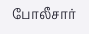போலீசார்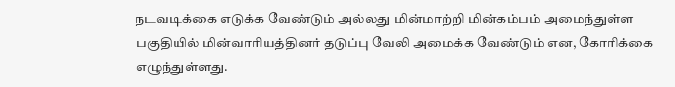நடவடிக்கை எடுக்க வேண்டும் அல்லது மின்மாற்றி மின்கம்பம் அமைந்துள்ள பகுதியில் மின்வாரியத்தினர் தடுப்பு வேலி அமைக்க வேண்டும் என, கோரிக்கை எழுந்துள்ளது.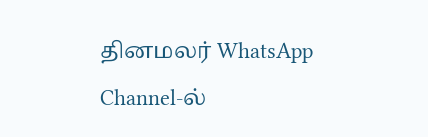தினமலர் WhatsApp Channel-ல்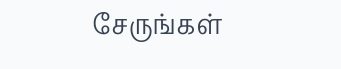சேருங்கள்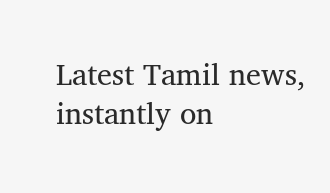Latest Tamil news, instantly on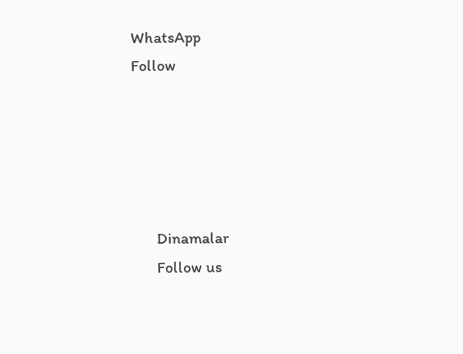WhatsApp
Follow





      Dinamalar
      Follow us